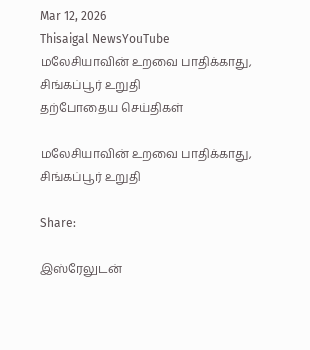Mar 12, 2026
Thisaigal NewsYouTube
மலேசியாவின் உறவை பாதிக்காது, சிங்கப்பூர் உறுதி
தற்போதைய செய்திகள்

மலேசியாவின் உறவை பாதிக்காது, சிங்கப்பூர் உறுதி

Share:

இஸ்ரேலுடன்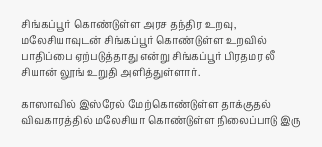சிங்கப்பூர் கொண்டுள்ள அரச தந்திர உறவு, மலேசியாவுடன் சிங்கப்பூர் கொண்டுள்ள உறவில் பாதிப்பை ஏற்படுத்தாது என்று சிங்கப்பூர் பிரதமர லீ சியான் லூங் உறுதி அளித்துள்ளார்.

காஸாவில் இஸ்ரேல் மேற்கொண்டுள்ள தாக்குதல் விவகாரத்தில் மலேசியா கொண்டுள்ள நிலைப்பாடு இரு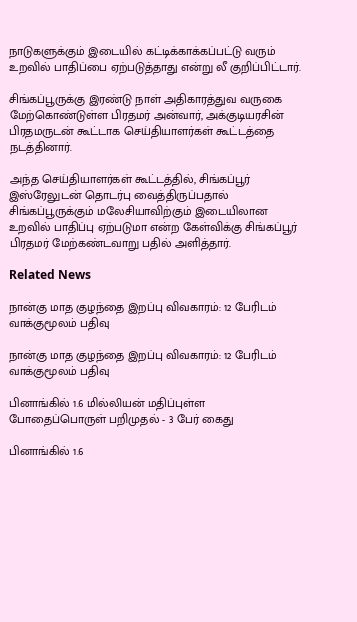நாடுகளுக்கும் இடையில் கட்டிக்காக்கப்பட்டு வரும் உறவில் பாதிப்பை ஏற்படுத்தாது என்று லீ குறிப்பிட்டார்.

சிங்கப்பூருக்கு இரண்டு நாள் அதிகாரத்துவ வருகை மேற்கொண்டுள்ள பிரதமர் அன்வார், அக்குடியரசின் பிரதமருடன் கூட்டாக செய்தியாளர்கள் கூட்டத்தை நடத்தினார்.

அந்த செய்தியாளர்கள் கூட்டத்தில், சிங்கப்பூர் இஸ்ரேலுடன் தொடர்பு வைத்திருப்பதால் சிங்கப்பூருக்கும் மலேசியாவிற்கும் இடையிலான உறவில் பாதிப்பு ஏற்படுமா என்ற கேள்விக்கு சிங்கப்பூர் பிரதமர் மேற்கண்டவாறு பதில் அளித்தார்.

Related News

நான்கு மாத குழந்தை இறப்பு விவகாரம்: 12 பேரிடம் வாக்குமூலம் பதிவு

நான்கு மாத குழந்தை இறப்பு விவகாரம்: 12 பேரிடம் வாக்குமூலம் பதிவு

பினாங்கில் 1.6 மில்லியன் மதிப்புள்ள போதைப்பொருள் பறிமுதல் - 3 பேர் கைது

பினாங்கில் 1.6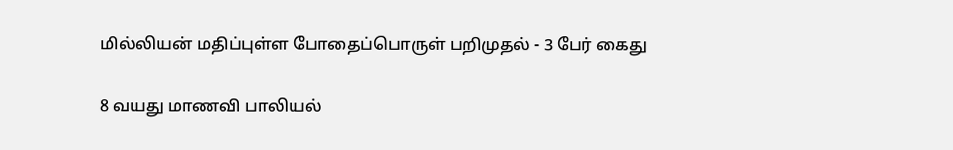மில்லியன் மதிப்புள்ள போதைப்பொருள் பறிமுதல் - 3 பேர் கைது

8 வயது மாணவி பாலியல்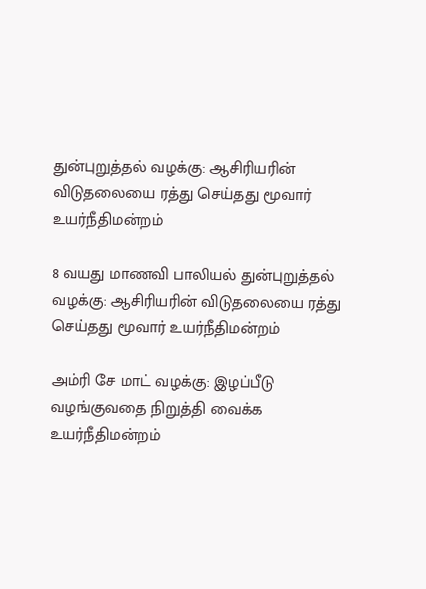துன்புறுத்தல் வழக்கு: ஆசிரியரின் விடுதலையை ரத்து செய்தது மூவார் உயர்நீதிமன்றம்

8 வயது மாணவி பாலியல் துன்புறுத்தல் வழக்கு: ஆசிரியரின் விடுதலையை ரத்து செய்தது மூவார் உயர்நீதிமன்றம்

அம்ரி சே மாட் வழக்கு: இழப்பீடு வழங்குவதை நிறுத்தி வைக்க உயர்நீதிமன்றம்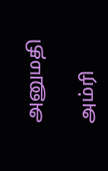அனுமதி

அம்ரி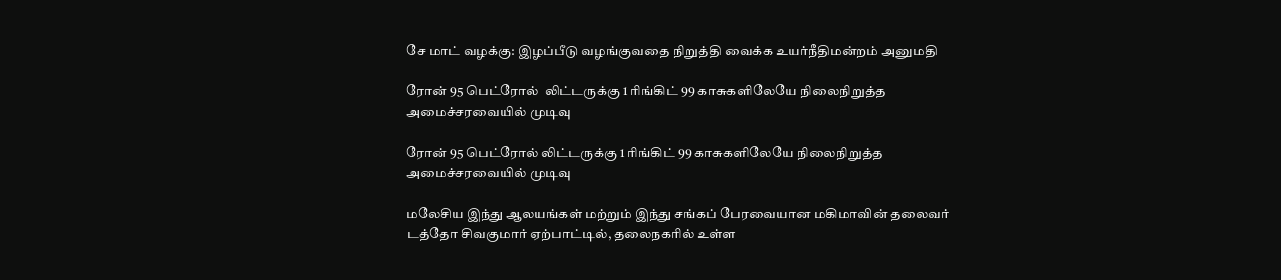சே மாட் வழக்கு: இழப்பீடு வழங்குவதை நிறுத்தி வைக்க உயர்நீதிமன்றம் அனுமதி

ரோன் 95 பெட்ரோல்  லிட்டருக்கு 1 ரிங்கிட் 99 காசுகளிலேயே நிலைநிறுத்த அமைச்சரவையில் முடிவு

ரோன் 95 பெட்ரோல் லிட்டருக்கு 1 ரிங்கிட் 99 காசுகளிலேயே நிலைநிறுத்த அமைச்சரவையில் முடிவு

மலேசிய இந்து ஆலயங்கள் மற்றும் இந்து சங்கப் பேரவையான மகிமாவின் தலைவர் டத்தோ சிவகுமார் ஏற்பாட்டில், தலைநகரில் உள்ள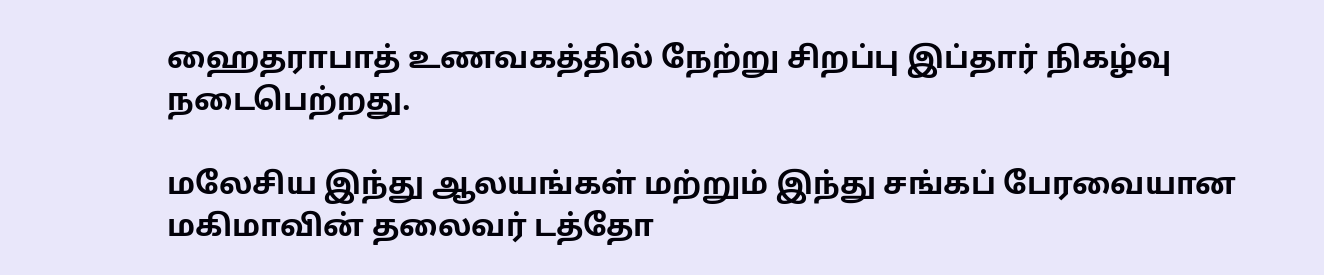ஹைதராபாத் உணவகத்தில் நேற்று சிறப்பு இப்தார் நிகழ்வு நடைபெற்றது.

மலேசிய இந்து ஆலயங்கள் மற்றும் இந்து சங்கப் பேரவையான மகிமாவின் தலைவர் டத்தோ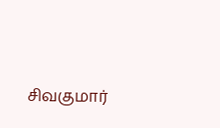சிவகுமார்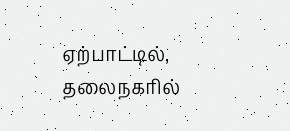ஏற்பாட்டில், தலைநகரில்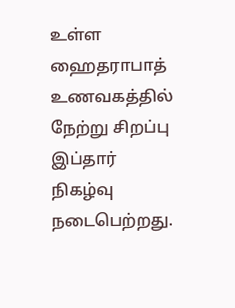உள்ள ஹைதராபாத் உணவகத்தில் நேற்று சிறப்பு இப்தார் நிகழ்வு நடைபெற்றது.